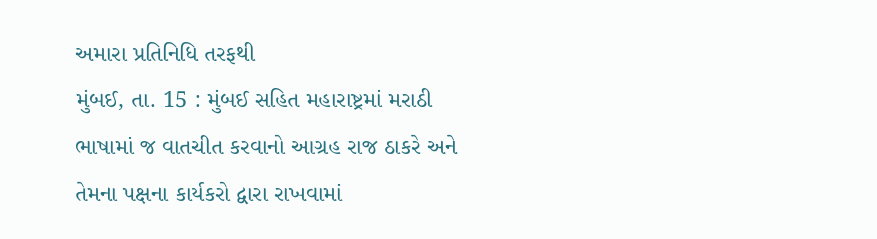અમારા પ્રતિનિધિ તરફથી
મુંબઈ, તા. 15 : મુંબઈ સહિત મહારાષ્ટ્રમાં મરાઠી ભાષામાં જ વાતચીત કરવાનો આગ્રહ રાજ ઠાકરે અને તેમના પક્ષના કાર્યકરો દ્વારા રાખવામાં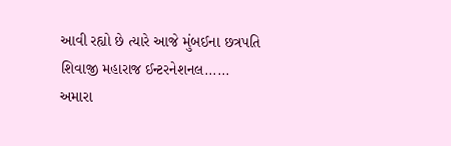આવી રહ્યો છે ત્યારે આજે મુંબઈના છત્રપતિ શિવાજી મહારાજ ઈન્ટરનેશનલ......
અમારા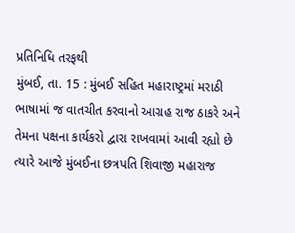પ્રતિનિધિ તરફથી
મુંબઈ, તા. 15 : મુંબઈ સહિત મહારાષ્ટ્રમાં મરાઠી ભાષામાં જ વાતચીત કરવાનો આગ્રહ રાજ ઠાકરે અને તેમના પક્ષના કાર્યકરો દ્વારા રાખવામાં આવી રહ્યો છે ત્યારે આજે મુંબઈના છત્રપતિ શિવાજી મહારાજ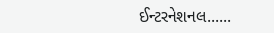ઈન્ટરનેશનલ......